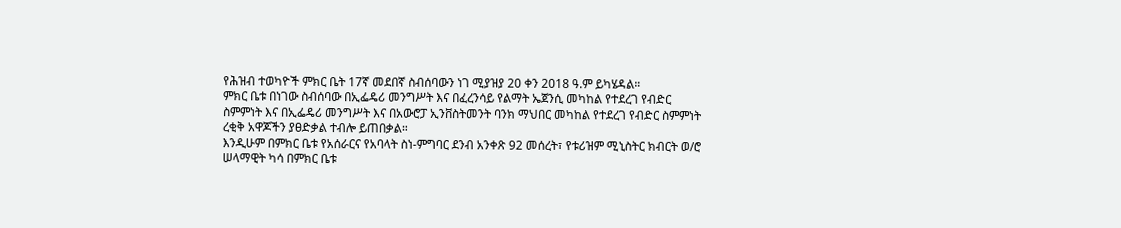የሕዝብ ተወካዮች ምክር ቤት 17ኛ መደበኛ ስብሰባውን ነገ ሚያዝያ 20 ቀን 2018 ዓ.ም ይካሄዳል።
ምክር ቤቱ በነገው ስብሰባው በኢፌዴሪ መንግሥት እና በፈረንሳይ የልማት ኤጀንሲ መካከል የተደረገ የብድር ስምምነት እና በኢፌዴሪ መንግሥት እና በአውሮፓ ኢንቨስትመንት ባንክ ማህበር መካከል የተደረገ የብድር ስምምነት ረቂቅ አዋጆችን ያፀድቃል ተብሎ ይጠበቃል።
እንዲሁም በምክር ቤቱ የአሰራርና የአባላት ስነ-ምግባር ደንብ አንቀጽ 92 መሰረት፣ የቱሪዝም ሚኒስትር ክብርት ወ/ሮ ሠላማዊት ካሳ በምክር ቤቱ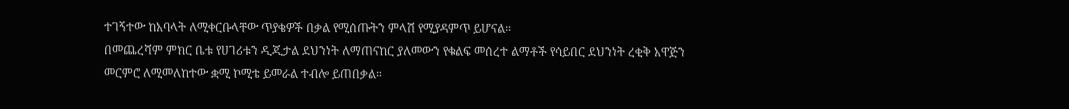ተገኝተው ከአባላት ለሚቀርቡላቸው ጥያቄዎች በቃል የሚሰጡትን ምላሽ የሚያዳምጥ ይሆናል።
በመጨረሻም ምክር ቤቱ የሀገሪቱን ዲጂታል ደህንነት ለማጠናከር ያለመውን የቁልፍ መሰረተ ልማቶች የሳይበር ደህንነት ረቂቅ አዋጅን መርምሮ ለሚመለከተው ቋሚ ኮሚቴ ይመራል ተብሎ ይጠበቃል።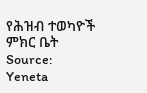የሕዝብ ተወካዮች ምክር ቤት
Source: Yeneta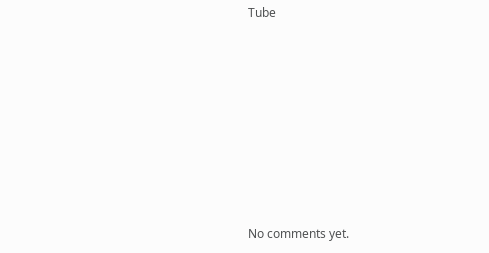Tube









No comments yet.